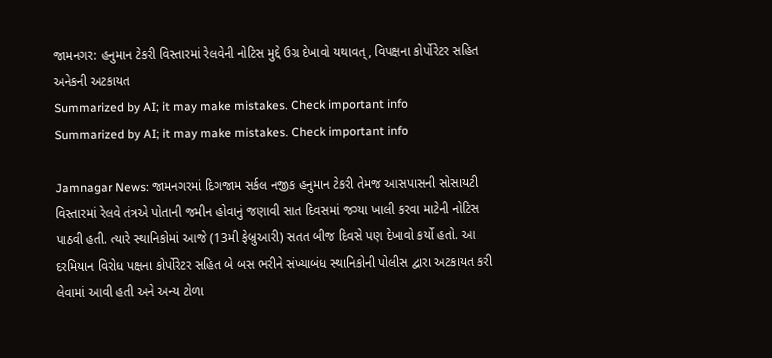જામનગર: હનુમાન ટેકરી વિસ્તારમાં રેલવેની નોટિસ મુદ્દે ઉગ્ર દેખાવો યથાવત્, વિપક્ષના કોર્પોરેટર સહિત અનેકની અટકાયત
Summarized by AI; it may make mistakes. Check important info
Summarized by AI; it may make mistakes. Check important info

Jamnagar News: જામનગરમાં દિગજામ સર્કલ નજીક હનુમાન ટેકરી તેમજ આસપાસની સોસાયટી વિસ્તારમાં રેલવે તંત્રએ પોતાની જમીન હોવાનું જણાવી સાત દિવસમાં જગ્યા ખાલી કરવા માટેની નોટિસ પાઠવી હતી. ત્યારે સ્થાનિકોમાં આજે (13મી ફેબ્રુઆરી) સતત બીજ દિવસે પણ દેખાવો કર્યો હતો. આ દરમિયાન વિરોધ પક્ષના કોર્પોરેટર સહિત બે બસ ભરીને સંખ્યાબંધ સ્થાનિકોની પોલીસ દ્વારા અટકાયત કરી લેવામાં આવી હતી અને અન્ય ટોળા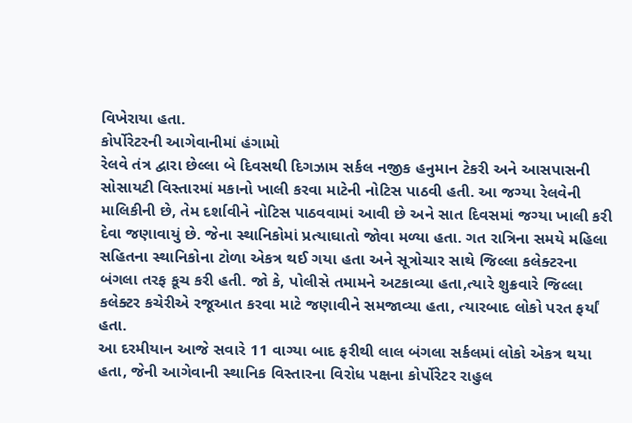વિખેરાયા હતા.
કોર્પોરેટરની આગેવાનીમાં હંગામો
રેલવે તંત્ર દ્વારા છેલ્લા બે દિવસથી દિગઝામ સર્કલ નજીક હનુમાન ટેકરી અને આસપાસની સોસાયટી વિસ્તારમાં મકાનો ખાલી કરવા માટેની નોટિસ પાઠવી હતી. આ જગ્યા રેલવેની માલિકીની છે, તેમ દર્શાવીને નોટિસ પાઠવવામાં આવી છે અને સાત દિવસમાં જગ્યા ખાલી કરી દેવા જણાવાયું છે. જેના સ્થાનિકોમાં પ્રત્યાઘાતો જોવા મળ્યા હતા. ગત રાત્રિના સમયે મહિલા સહિતના સ્થાનિકોના ટોળા એકત્ર થઈ ગયા હતા અને સૂત્રોચાર સાથે જિલ્લા કલેક્ટરના બંગલા તરફ કૂચ કરી હતી. જો કે, પોલીસે તમામને અટકાવ્યા હતા,ત્યારે શુક્રવારે જિલ્લા કલેક્ટર કચેરીએ રજૂઆત કરવા માટે જણાવીને સમજાવ્યા હતા, ત્યારબાદ લોકો પરત ફર્યાં હતા.
આ દરમીયાન આજે સવારે 11 વાગ્યા બાદ ફરીથી લાલ બંગલા સર્કલમાં લોકો એકત્ર થયા હતા, જેની આગેવાની સ્થાનિક વિસ્તારના વિરોધ પક્ષના કોર્પોરેટર રાહુલ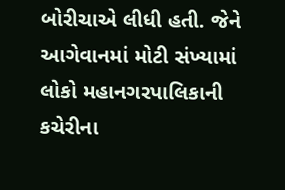બોરીચાએ લીધી હતી. જેને આગેવાનમાં મોટી સંખ્યામાં લોકો મહાનગરપાલિકાની કચેરીના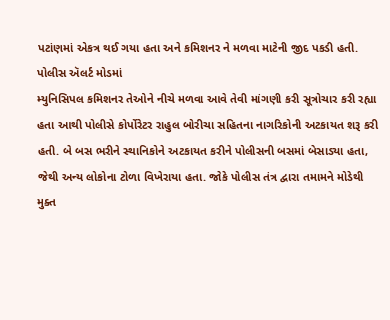પટાંણમાં એકત્ર થઈ ગયા હતા અને કમિશનર ને મળવા માટેની જીદ પકડી હતી.
પોલીસ ઍલર્ટ મોડમાં
મ્યુનિસિપલ કમિશનર તેઓને નીચે મળવા આવે તેવી માંગણી કરી સૂત્રોચાર કરી રહ્યા હતા આથી પોલીસે કોર્પોરેટર રાહુલ બોરીચા સહિતના નાગરિકોની અટકાયત શરૂ કરી હતી. બે બસ ભરીને સ્થાનિકોને અટકાયત કરીને પોલીસની બસમાં બેસાડ્યા હતા, જેથી અન્ય લોકોના ટોળા વિખેરાયા હતા. જોકે પોલીસ તંત્ર દ્વારા તમામને મોડેથી મુક્ત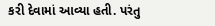કરી દેવામાં આવ્યા હતી. પરંતુ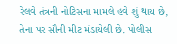રેલવે તંત્રની નોટિસના મામલે હવે શું થાય છે, તેના પર સૌની મીટ મંડાયેલી છે. પોલીસ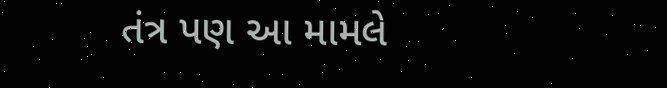તંત્ર પણ આ મામલે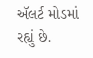ઍલર્ટ મોડમાં રહ્યું છે.